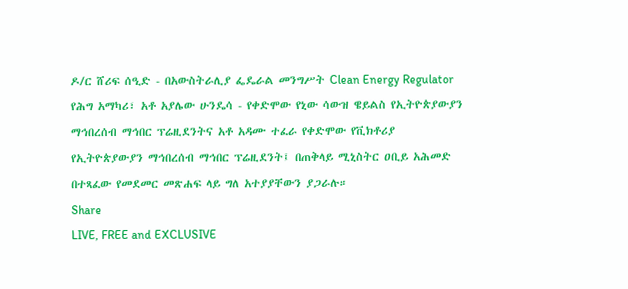ዶ/ር ሸሪፍ ሰዒድ - በአውስትራሊያ ፌዴራል መንግሥት Clean Energy Regulator የሕግ አማካሪ፣ አቶ አያሌው ሁንዴሳ - የቀድሞው የኒው ሳውዝ ዌይልስ የኢትዮጵያውያን ማኅበረሰብ ማኅበር ፕሬዚደንትና አቶ አዳሙ ተፈራ የቀድሞው የቪክቶሪያ የኢትዮጵያውያን ማኅበረሰብ ማኅበር ፕሬዚደንት፤ በጠቅላይ ሚኒስትር ዐቢይ አሕመድ በተጻፈው የመደመር መጽሐፍ ላይ ግለ አተያያቸውን ያጋራሉ።
Share
LIVE, FREE and EXCLUSIVE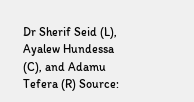Dr Sherif Seid (L), Ayalew Hundessa (C), and Adamu Tefera (R) Source: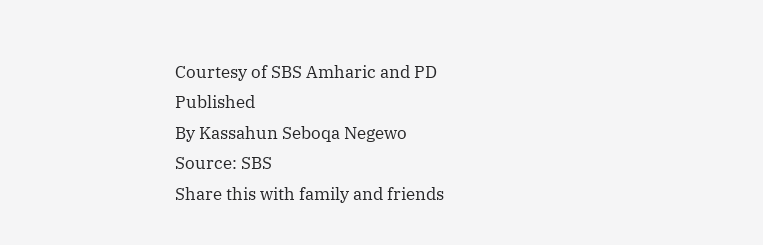Courtesy of SBS Amharic and PD
Published
By Kassahun Seboqa Negewo
Source: SBS
Share this with family and friends